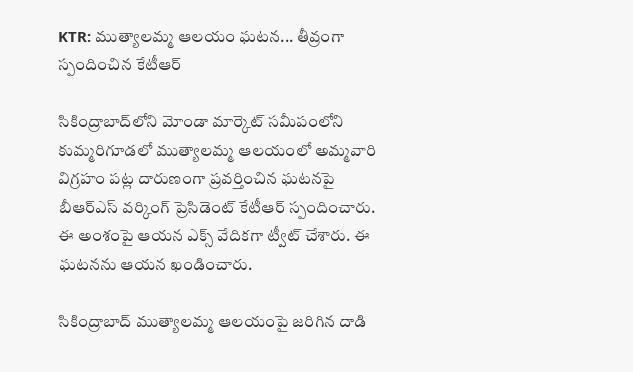KTR: ముత్యాలమ్మ ఆలయం ఘటన... తీవ్రంగా స్పందించిన కేటీఆర్

సికింద్రాబాద్‌లోని మోండా మార్కెట్ సమీపంలోని కుమ్మరిగూడలో ముత్యాలమ్మ ఆలయంలో అమ్మవారి విగ్రహం పట్ల దారుణంగా ప్రవర్తించిన ఘటనపై బీఆర్ఎస్ వర్కింగ్ ప్రెసిడెంట్ కేటీఆర్ స్పందించారు. ఈ అంశంపై ఆయన ఎక్స్ వేదికగా ట్వీట్ చేశారు. ఈ ఘటనను ఆయన ఖండించారు.

సికింద్రాబాద్ ముత్యాలమ్మ ఆలయంపై జరిగిన దాడి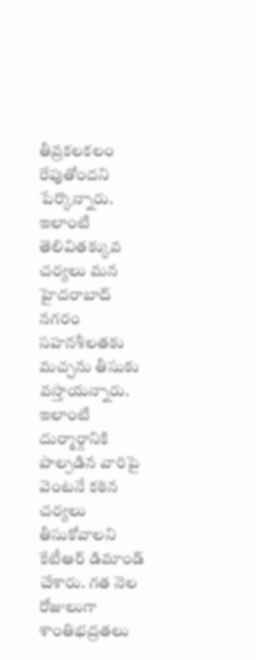తీవ్రకలకలం రేపుతోందని పేర్కొన్నారు. ఇలాంటి తెలివితక్కువ చర్యలు మన హైదరాబాద్ నగరం సహనశీలతకు మచ్చను తీసుకు వస్తాయన్నారు. ఇలాంటి దుర్మార్గానికి పాల్పడిన వారిపై వెంటనే కఠిన చర్యలు తీసుకోవాలని కేటీఆర్ డిమాండ్ చేశారు. గత నెల రోజులుగా శాంతిభద్రతలు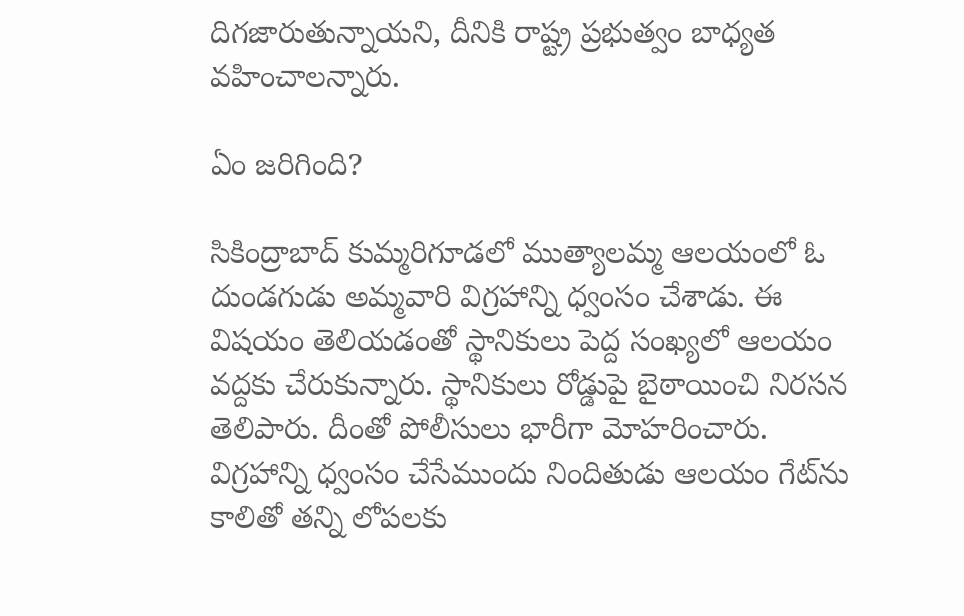దిగజారుతున్నాయని, దీనికి రాష్ట్ర ప్రభుత్వం బాధ్యత వహించాలన్నారు.

ఏం జరిగింది?

సికింద్రాబాద్ కుమ్మరిగూడలో ముత్యాలమ్మ ఆలయంలో ఓ దుండగుడు అమ్మవారి విగ్రహాన్ని ధ్వంసం చేశాడు. ఈ విషయం తెలియడంతో స్థానికులు పెద్ద సంఖ్యలో ఆలయం వద్దకు చేరుకున్నారు. స్థానికులు రోడ్డుపై బైఠాయించి నిరసన తెలిపారు. దీంతో పోలీసులు భారీగా మోహరించారు. విగ్రహాన్ని ధ్వంసం చేసేముందు నిందితుడు ఆలయం గేట్‌ను కాలితో తన్ని లోపలకు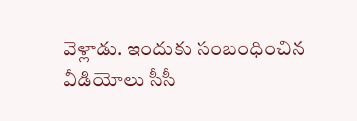వెళ్లాడు. ఇందుకు సంబంధించిన వీడియోలు సీసీ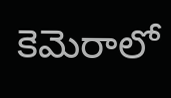కెమెరాలో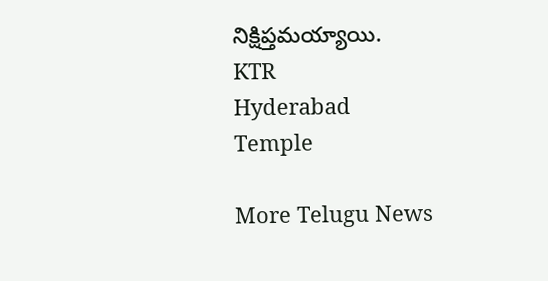నిక్షిప్తమయ్యాయి.
KTR
Hyderabad
Temple

More Telugu News